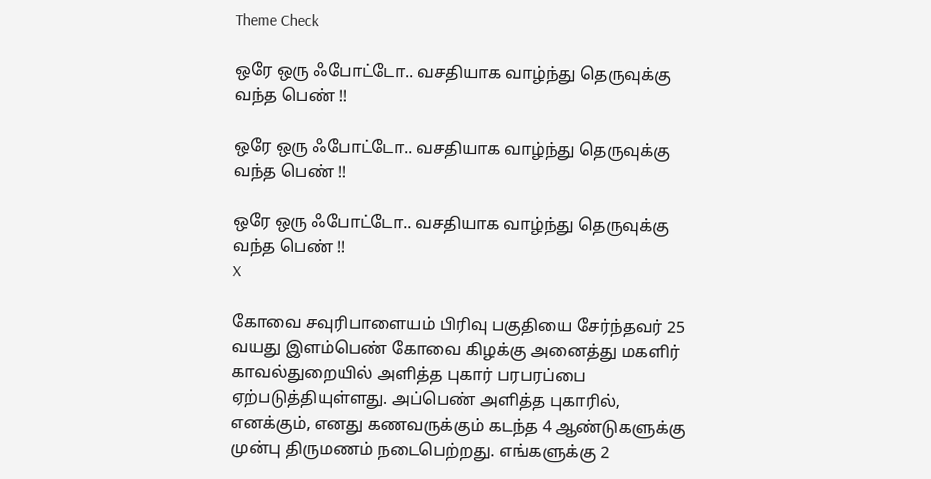Theme Check

ஒரே ஒரு ஃபோட்டோ.. வசதியாக வாழ்ந்து தெருவுக்கு வந்த பெண் !!

ஒரே ஒரு ஃபோட்டோ.. வசதியாக வாழ்ந்து தெருவுக்கு வந்த பெண் !!

ஒரே ஒரு ஃபோட்டோ.. வசதியாக வாழ்ந்து தெருவுக்கு வந்த பெண் !!
X

கோவை சவுரிபாளையம் பிரிவு பகுதியை சேர்ந்தவர் 25 வயது இளம்பெண் கோவை கிழக்கு அனைத்து மகளிர் காவல்துறையில் அளித்த புகார் பரபரப்பை ஏற்படுத்தியுள்ளது. அப்பெண் அளித்த புகாரில், எனக்கும், எனது கணவருக்கும் கடந்த 4 ஆண்டுகளுக்கு முன்பு திருமணம் நடைபெற்றது. எங்களுக்கு 2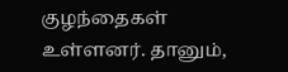குழந்தைகள் உள்ளனர். தானும்,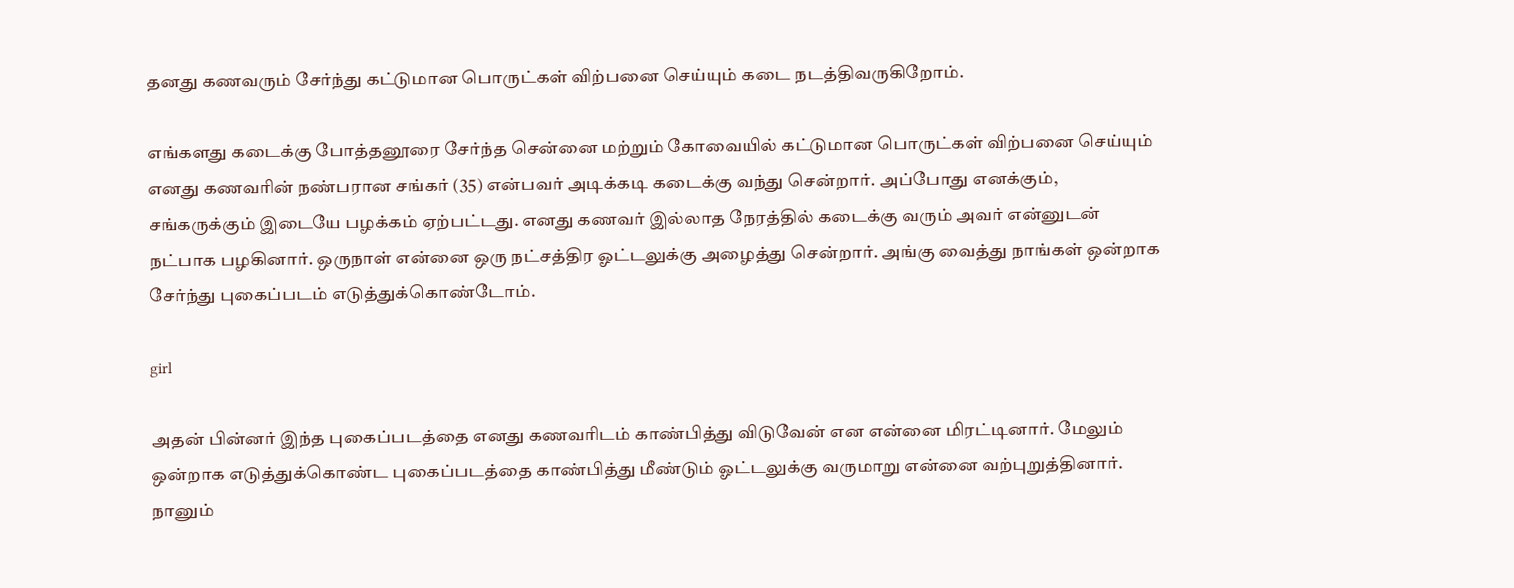தனது கணவரும் சேர்ந்து கட்டுமான பொருட்கள் விற்பனை செய்யும் கடை நடத்திவருகிறோம்.

எங்களது கடைக்கு போத்தனூரை சேர்ந்த சென்னை மற்றும் கோவையில் கட்டுமான பொருட்கள் விற்பனை செய்யும் எனது கணவரின் நண்பரான சங்கர் (35) என்பவர் அடிக்கடி கடைக்கு வந்து சென்றார். அப்போது எனக்கும், சங்கருக்கும் இடையே பழக்கம் ஏற்பட்டது. எனது கணவர் இல்லாத நேரத்தில் கடைக்கு வரும் அவர் என்னுடன் நட்பாக பழகினார். ஒருநாள் என்னை ஒரு நட்சத்திர ஓட்டலுக்கு அழைத்து சென்றார். அங்கு வைத்து நாங்கள் ஒன்றாக சேர்ந்து புகைப்படம் எடுத்துக்கொண்டோம்.

girl

அதன் பின்னர் இந்த புகைப்படத்தை எனது கணவரிடம் காண்பித்து விடுவேன் என என்னை மிரட்டினார். மேலும் ஒன்றாக எடுத்துக்கொண்ட புகைப்படத்தை காண்பித்து மீண்டும் ஓட்டலுக்கு வருமாறு என்னை வற்புறுத்தினார். நானும்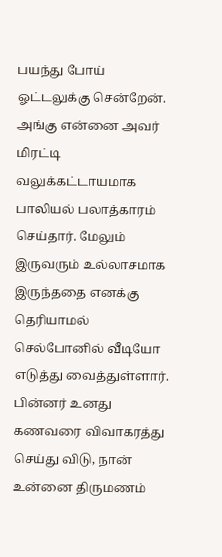பயந்து போய் ஓட்டலுக்கு சென்றேன். அங்கு என்னை அவர் மிரட்டி வலுக்கட்டாயமாக பாலியல் பலாத்காரம் செய்தார். மேலும் இருவரும் உல்லாசமாக இருந்ததை எனக்கு தெரியாமல் செல்போனில் வீடியோ எடுத்து வைத்துள்ளார். பின்னர் உனது கணவரை விவாகரத்து செய்து விடு, நான் உன்னை திருமணம்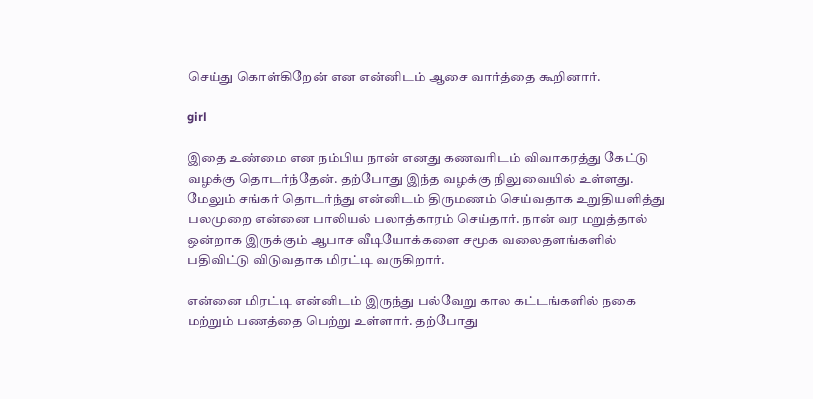செய்து கொள்கிறேன் என என்னிடம் ஆசை வார்த்தை கூறினார்.

girl

இதை உண்மை என நம்பிய நான் எனது கணவரிடம் விவாகரத்து கேட்டு வழக்கு தொடர்ந்தேன். தற்போது இந்த வழக்கு நிலுவையில் உள்ளது. மேலும் சங்கர் தொடர்ந்து என்னிடம் திருமணம் செய்வதாக உறுதியளித்து பலமுறை என்னை பாலியல் பலாத்காரம் செய்தார். நான் வர மறுத்தால் ஒன்றாக இருக்கும் ஆபாச வீடியோக்களை சமூக வலைதளங்களில் பதிவிட்டு விடுவதாக மிரட்டி வருகிறார்.

என்னை மிரட்டி என்னிடம் இருந்து பல்வேறு கால கட்டங்களில் நகை மற்றும் பணத்தை பெற்று உள்ளார். தற்போது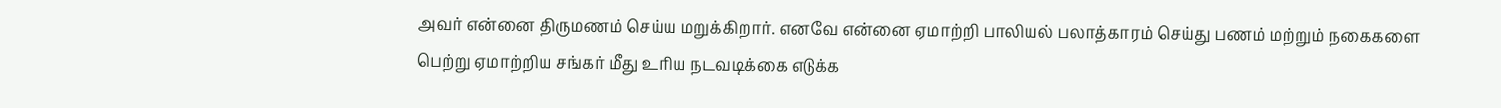அவர் என்னை திருமணம் செய்ய மறுக்கிறார். எனவே என்னை ஏமாற்றி பாலியல் பலாத்காரம் செய்து பணம் மற்றும் நகைகளை பெற்று ஏமாற்றிய சங்கர் மீது உரிய நடவடிக்கை எடுக்க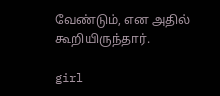வேண்டும், என அதில் கூறியிருந்தார்.

girl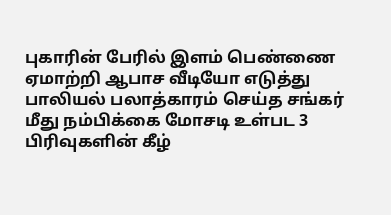புகாரின் பேரில் இளம் பெண்ணை ஏமாற்றி ஆபாச வீடியோ எடுத்து பாலியல் பலாத்காரம் செய்த சங்கர் மீது நம்பிக்கை மோசடி உள்பட 3 பிரிவுகளின் கீழ்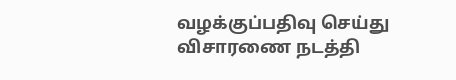வழக்குப்பதிவு செய்து விசாரணை நடத்தி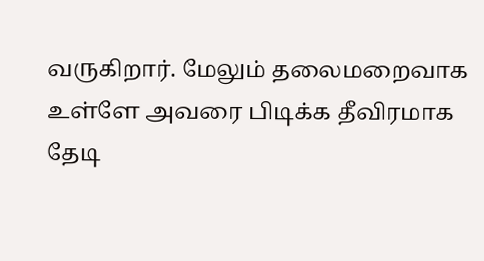வருகிறார். மேலும் தலைமறைவாக உள்ளே அவரை பிடிக்க தீவிரமாக தேடி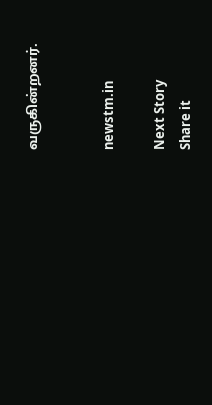வருகின்றனர்.


newstm.in

Next Story
Share it